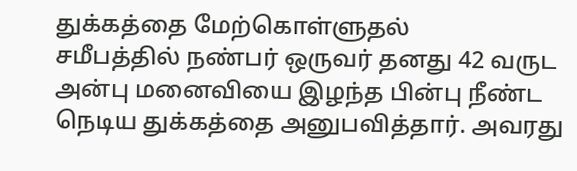துக்கத்தை மேற்கொள்ளுதல்
சமீபத்தில் நண்பர் ஒருவர் தனது 42 வருட அன்பு மனைவியை இழந்த பின்பு நீண்ட நெடிய துக்கத்தை அனுபவித்தார். அவரது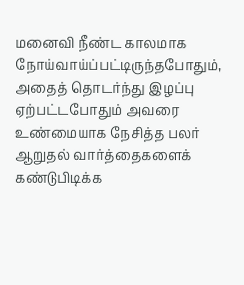மனைவி நீண்ட காலமாக நோய்வாய்ப்பட்டிருந்தபோதும், அதைத் தொடர்ந்து இழப்பு ஏற்பட்டபோதும் அவரை உண்மையாக நேசித்த பலர் ஆறுதல் வார்த்தைகளைக் கண்டுபிடிக்க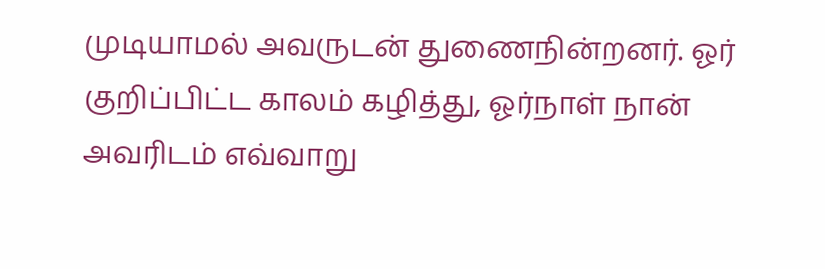முடியாமல் அவருடன் துணைநின்றனர். ஓர் குறிப்பிட்ட காலம் கழித்து, ஓர்நாள் நான் அவரிடம் எவ்வாறு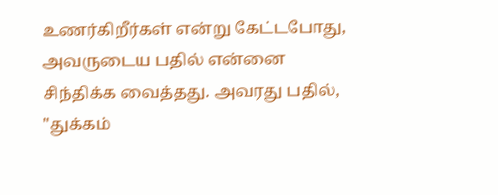உணர்கிறீர்கள் என்று கேட்டபோது, அவருடைய பதில் என்னை சிந்திக்க வைத்தது. அவரது பதில், "துக்கம்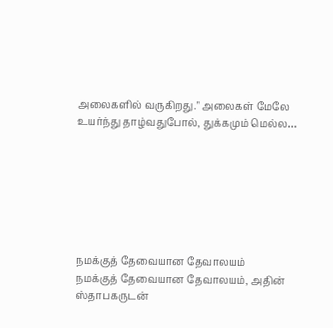அலைகளில் வருகிறது." அலைகள் மேலே உயர்ந்து தாழ்வதுபோல், துக்கமும் மெல்ல…







நமக்குத் தேவையான தேவாலயம்
நமக்குத் தேவையான தேவாலயம், அதின் ஸ்தாபகருடன்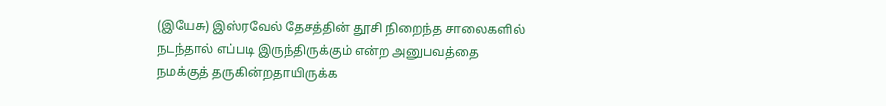(இயேசு) இஸ்ரவேல் தேசத்தின் தூசி நிறைந்த சாலைகளில் நடந்தால் எப்படி இருந்திருக்கும் என்ற அனுபவத்தை நமக்குத் தருகின்றதாயிருக்க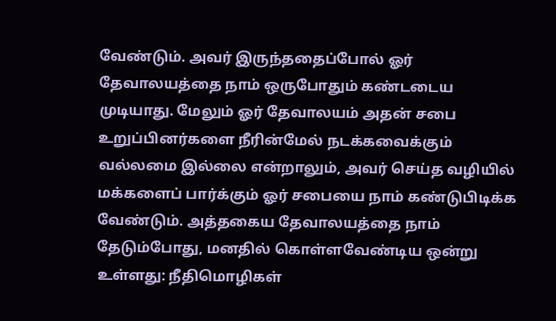வேண்டும். அவர் இருந்ததைப்போல் ஓர் தேவாலயத்தை நாம் ஒருபோதும் கண்டடைய முடியாது. மேலும் ஓர் தேவாலயம் அதன் சபை உறுப்பினர்களை நீரின்மேல் நடக்கவைக்கும் வல்லமை இல்லை என்றாலும், அவர் செய்த வழியில் மக்களைப் பார்க்கும் ஓர் சபையை நாம் கண்டுபிடிக்க வேண்டும். அத்தகைய தேவாலயத்தை நாம் தேடும்போது, மனதில் கொள்ளவேண்டிய ஒன்று உள்ளது: நீதிமொழிகள்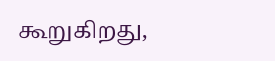கூறுகிறது,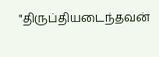"திருப்தியடைந்தவன்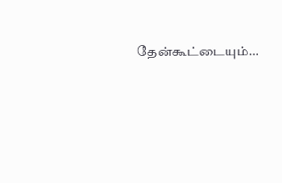தேன்கூட்டையும்…